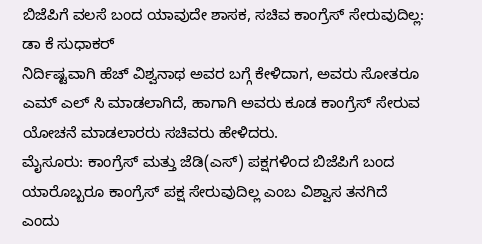ಬಿಜೆಪಿಗೆ ವಲಸೆ ಬಂದ ಯಾವುದೇ ಶಾಸಕ, ಸಚಿವ ಕಾಂಗ್ರೆಸ್ ಸೇರುವುದಿಲ್ಲ: ಡಾ ಕೆ ಸುಧಾಕರ್
ನಿರ್ದಿಷ್ಟವಾಗಿ ಹೆಚ್ ವಿಶ್ವನಾಥ ಅವರ ಬಗ್ಗೆ ಕೇಳಿದಾಗ, ಅವರು ಸೋತರೂ ಎಮ್ ಎಲ್ ಸಿ ಮಾಡಲಾಗಿದೆ, ಹಾಗಾಗಿ ಅವರು ಕೂಡ ಕಾಂಗ್ರೆಸ್ ಸೇರುವ ಯೋಚನೆ ಮಾಡಲಾರರು ಸಚಿವರು ಹೇಳಿದರು.
ಮೈಸೂರು: ಕಾಂಗ್ರೆಸ್ ಮತ್ತು ಜೆಡಿ(ಎಸ್) ಪಕ್ಷಗಳಿಂದ ಬಿಜೆಪಿಗೆ ಬಂದ ಯಾರೊಬ್ಬರೂ ಕಾಂಗ್ರೆಸ್ ಪಕ್ಷ ಸೇರುವುದಿಲ್ಲ ಎಂಬ ವಿಶ್ವಾಸ ತನಗಿದೆ ಎಂದು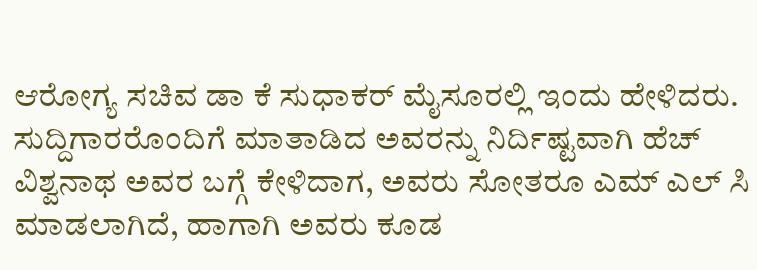ಆರೋಗ್ಯ ಸಚಿವ ಡಾ ಕೆ ಸುಧಾಕರ್ ಮೈಸೂರಲ್ಲಿ ಇಂದು ಹೇಳಿದರು. ಸುದ್ದಿಗಾರರೊಂದಿಗೆ ಮಾತಾಡಿದ ಅವರನ್ನು ನಿರ್ದಿಷ್ಟವಾಗಿ ಹೆಚ್ ವಿಶ್ವನಾಥ ಅವರ ಬಗ್ಗೆ ಕೇಳಿದಾಗ, ಅವರು ಸೋತರೂ ಎಮ್ ಎಲ್ ಸಿ ಮಾಡಲಾಗಿದೆ, ಹಾಗಾಗಿ ಅವರು ಕೂಡ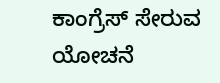ಕಾಂಗ್ರೆಸ್ ಸೇರುವ ಯೋಚನೆ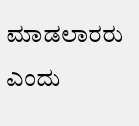ಮಾಡಲಾರರು ಎಂದು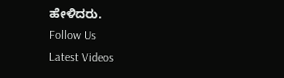ಹೇಳಿದರು.
Follow Us
Latest Videos